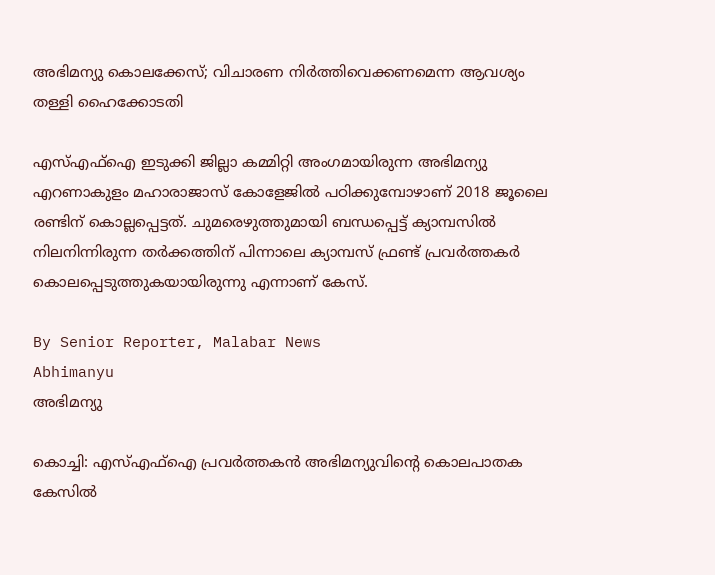അഭിമന്യു കൊലക്കേസ്; വിചാരണ നിർത്തിവെക്കണമെന്ന ആവശ്യം തള്ളി ഹൈക്കോടതി

എസ്എഫ്ഐ ഇടുക്കി ജില്ലാ കമ്മിറ്റി അംഗമായിരുന്ന അഭിമന്യു എറണാകുളം മഹാരാജാസ് കോളേജിൽ പഠിക്കുമ്പോഴാണ് 2018 ജൂലൈ രണ്ടിന് കൊല്ലപ്പെട്ടത്. ചുമരെഴുത്തുമായി ബന്ധപ്പെട്ട് ക്യാമ്പസിൽ നിലനിന്നിരുന്ന തർക്കത്തിന് പിന്നാലെ ക്യാമ്പസ് ഫ്രണ്ട് പ്രവർത്തകർ കൊലപ്പെടുത്തുകയായിരുന്നു എന്നാണ് കേസ്.

By Senior Reporter, Malabar News
Abhimanyu
അഭിമന്യു

കൊച്ചി: എസ്എഫ്ഐ പ്രവർത്തകൻ അഭിമന്യുവിന്റെ കൊലപാതക കേസിൽ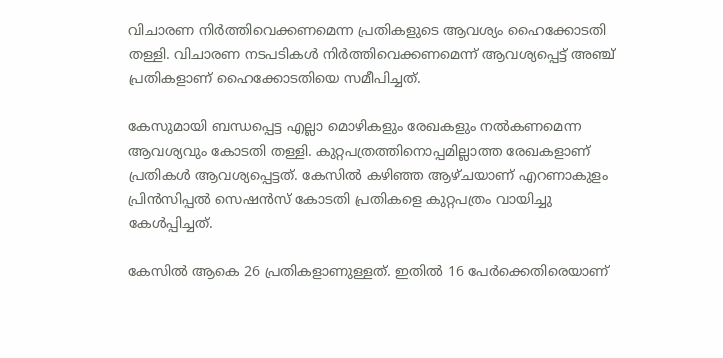വിചാരണ നിർത്തിവെക്കണമെന്ന പ്രതികളുടെ ആവശ്യം ഹൈക്കോടതി തള്ളി. വിചാരണ നടപടികൾ നിർത്തിവെക്കണമെന്ന് ആവശ്യപ്പെട്ട് അഞ്ച് പ്രതികളാണ് ഹൈക്കോടതിയെ സമീപിച്ചത്.

കേസുമായി ബന്ധപ്പെട്ട എല്ലാ മൊഴികളും രേഖകളും നൽകണമെന്ന ആവശ്യവും കോടതി തള്ളി. കുറ്റപത്രത്തിനൊപ്പമില്ലാത്ത രേഖകളാണ് പ്രതികൾ ആവശ്യപ്പെട്ടത്. കേസിൽ കഴിഞ്ഞ ആഴ്‌ചയാണ് എറണാകുളം പ്രിൻസിപ്പൽ സെഷൻസ് കോടതി പ്രതികളെ കുറ്റപത്രം വായിച്ചു കേൾപ്പിച്ചത്.

കേസിൽ ആകെ 26 പ്രതികളാണുള്ളത്. ഇതിൽ 16 പേർക്കെതിരെയാണ്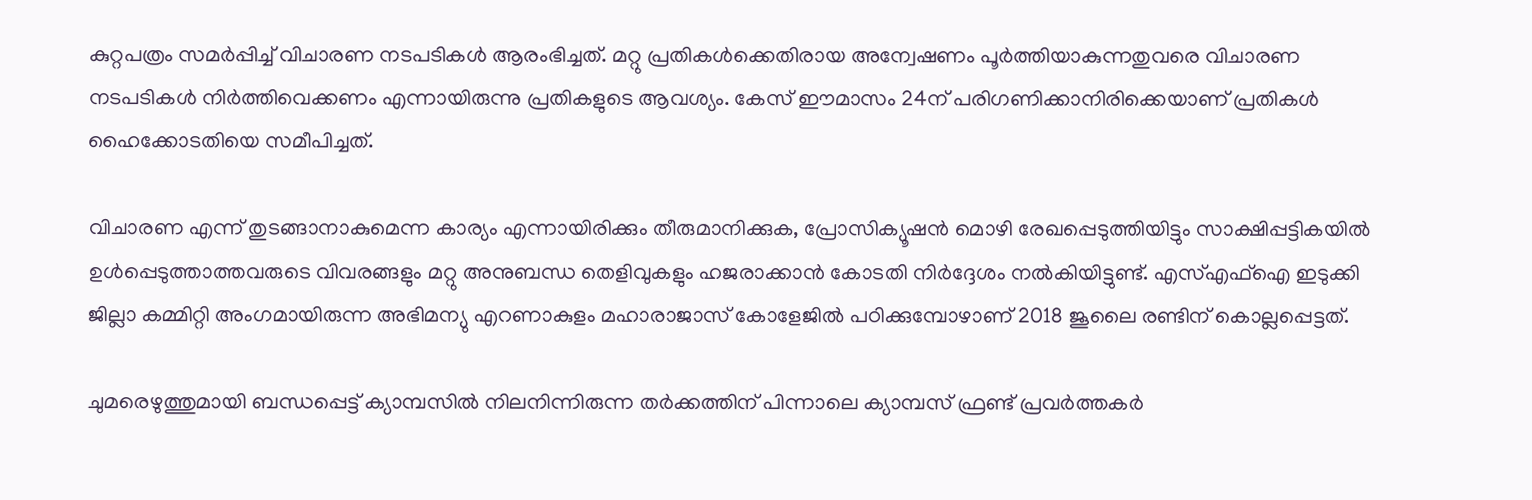കുറ്റപത്രം സമർപ്പിച്ച് വിചാരണ നടപടികൾ ആരംഭിച്ചത്. മറ്റു പ്രതികൾക്കെതിരായ അന്വേഷണം പൂർത്തിയാകുന്നതുവരെ വിചാരണ നടപടികൾ നിർത്തിവെക്കണം എന്നായിരുന്നു പ്രതികളുടെ ആവശ്യം. കേസ് ഈമാസം 24ന് പരിഗണിക്കാനിരിക്കെയാണ് പ്രതികൾ ഹൈക്കോടതിയെ സമീപിച്ചത്.

വിചാരണ എന്ന് തുടങ്ങാനാകുമെന്ന കാര്യം എന്നായിരിക്കും തീരുമാനിക്കുക, പ്രോസിക്യൂഷൻ മൊഴി രേഖപ്പെടുത്തിയിട്ടും സാക്ഷിപ്പട്ടികയിൽ ഉൾപ്പെടുത്താത്തവരുടെ വിവരങ്ങളും മറ്റു അനുബന്ധ തെളിവുകളും ഹജരാക്കാൻ കോടതി നിർദ്ദേശം നൽകിയിട്ടുണ്ട്. എസ്എഫ്ഐ ഇടുക്കി ജില്ലാ കമ്മിറ്റി അംഗമായിരുന്ന അഭിമന്യു എറണാകുളം മഹാരാജാസ് കോളേജിൽ പഠിക്കുമ്പോഴാണ് 2018 ജൂലൈ രണ്ടിന് കൊല്ലപ്പെട്ടത്.

ചുമരെഴുത്തുമായി ബന്ധപ്പെട്ട് ക്യാമ്പസിൽ നിലനിന്നിരുന്ന തർക്കത്തിന് പിന്നാലെ ക്യാമ്പസ് ഫ്രണ്ട് പ്രവർത്തകർ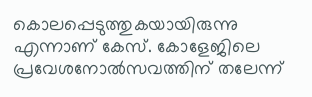കൊലപ്പെടുത്തുകയായിരുന്നു എന്നാണ് കേസ്. കോളേജിലെ പ്രവേശനോൽസവത്തിന് തലേന്ന്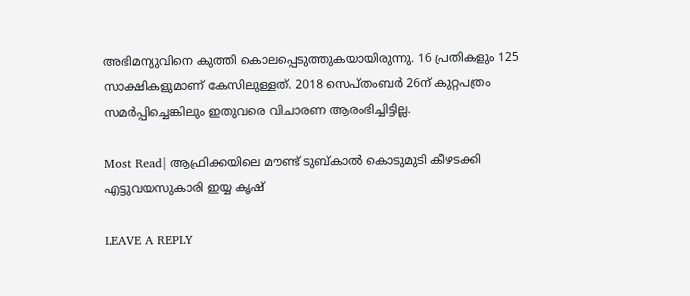അഭിമന്യുവിനെ കുത്തി കൊലപ്പെടുത്തുകയായിരുന്നു. 16 പ്രതികളും 125 സാക്ഷികളുമാണ് കേസിലുള്ളത്. 2018 സെപ്‌തംബർ 26ന് കുറ്റപത്രം സമർപ്പിച്ചെങ്കിലും ഇതുവരെ വിചാരണ ആരംഭിച്ചിട്ടില്ല.

Most Read| ആഫ്രിക്കയിലെ മൗണ്ട് ടുബ്‌കാൽ കൊടുമുടി കീഴടക്കി എട്ടുവയസുകാരി ഇയ്യ കൃഷ്

LEAVE A REPLY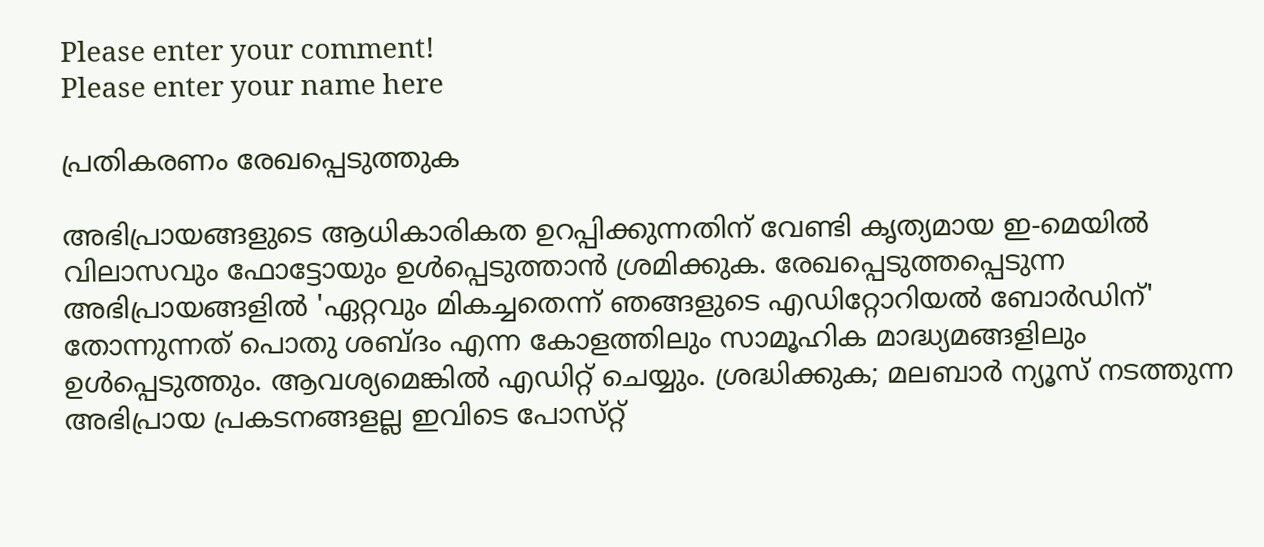Please enter your comment!
Please enter your name here

പ്രതികരണം രേഖപ്പെടുത്തുക

അഭിപ്രായങ്ങളുടെ ആധികാരികത ഉറപ്പിക്കുന്നതിന് വേണ്ടി കൃത്യമായ ഇ-മെയിൽ വിലാസവും ഫോട്ടോയും ഉൾപ്പെടുത്താൻ ശ്രമിക്കുക. രേഖപ്പെടുത്തപ്പെടുന്ന അഭിപ്രായങ്ങളിൽ 'ഏറ്റവും മികച്ചതെന്ന് ഞങ്ങളുടെ എഡിറ്റോറിയൽ ബോർഡിന്' തോന്നുന്നത് പൊതു ശബ്‌ദം എന്ന കോളത്തിലും സാമൂഹിക മാദ്ധ്യമങ്ങളിലും ഉൾപ്പെടുത്തും. ആവശ്യമെങ്കിൽ എഡിറ്റ് ചെയ്യും. ശ്രദ്ധിക്കുക; മലബാർ ന്യൂസ് നടത്തുന്ന അഭിപ്രായ പ്രകടനങ്ങളല്ല ഇവിടെ പോസ്‌റ്റ്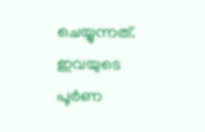ചെയ്യുന്നത്. ഇവയുടെ പൂർണ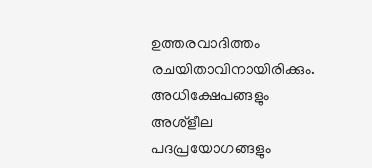ഉത്തരവാദിത്തം രചയിതാവിനായിരിക്കും. അധിക്ഷേപങ്ങളും അശ്‌ളീല പദപ്രയോഗങ്ങളും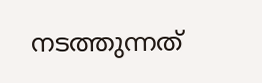നടത്തുന്നത്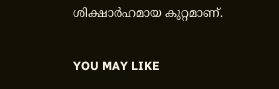ശിക്ഷാർഹമായ കുറ്റമാണ്.

YOU MAY LIKE